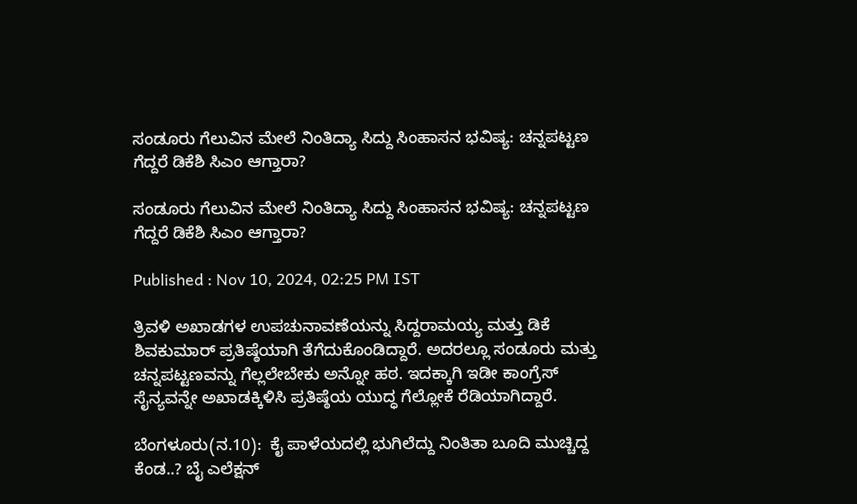ಸಂಡೂರು ಗೆಲುವಿನ ಮೇಲೆ ನಿಂತಿದ್ಯಾ ಸಿದ್ದು ಸಿಂಹಾಸನ ಭವಿಷ್ಯ: ಚನ್ನಪಟ್ಟಣ ಗೆದ್ದರೆ ಡಿಕೆಶಿ ಸಿಎಂ ಆಗ್ತಾರಾ?

ಸಂಡೂರು ಗೆಲುವಿನ ಮೇಲೆ ನಿಂತಿದ್ಯಾ ಸಿದ್ದು ಸಿಂಹಾಸನ ಭವಿಷ್ಯ: ಚನ್ನಪಟ್ಟಣ ಗೆದ್ದರೆ ಡಿಕೆಶಿ ಸಿಎಂ ಆಗ್ತಾರಾ?

Published : Nov 10, 2024, 02:25 PM IST

ತ್ರಿವಳಿ ಅಖಾಡಗಳ ಉಪಚುನಾವಣೆಯನ್ನು ಸಿದ್ದರಾಮಯ್ಯ ಮತ್ತು ಡಿಕೆ ಶಿವಕುಮಾರ್ ಪ್ರತಿಷ್ಠೆಯಾಗಿ ತೆಗೆದುಕೊಂಡಿದ್ದಾರೆ. ಅದರಲ್ಲೂ ಸಂಡೂರು ಮತ್ತು ಚನ್ನಪಟ್ಟಣವನ್ನು ಗೆಲ್ಲಲೇಬೇಕು ಅನ್ನೋ ಹಠ. ಇದಕ್ಕಾಗಿ ಇಡೀ ಕಾಂಗ್ರೆಸ್ ಸೈನ್ಯವನ್ನೇ ಅಖಾಡಕ್ಕಿಳಿಸಿ ಪ್ರತಿಷ್ಠೆಯ ಯುದ್ಧ ಗೆಲ್ಲೋಕೆ ರೆಡಿಯಾಗಿದ್ದಾರೆ.

ಬೆಂಗಳೂರು(ನ.10):  ಕೈ ಪಾಳೆಯದಲ್ಲಿ ಭುಗಿಲೆದ್ದು ನಿಂತಿತಾ ಬೂದಿ ಮುಚ್ಚಿದ್ದ ಕೆಂಡ..? ಬೈ ಎಲೆಕ್ಷನ್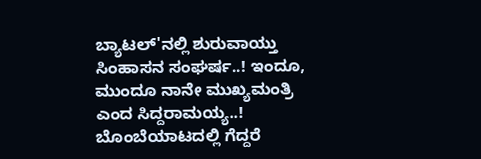ಬ್ಯಾಟಲ್'ನಲ್ಲಿ ಶುರುವಾಯ್ತು ಸಿಂಹಾಸನ ಸಂಘರ್ಷ..! ಇಂದೂ, ಮುಂದೂ ನಾನೇ ಮುಖ್ಯಮಂತ್ರಿ ಎಂದ ಸಿದ್ದರಾಮಯ್ಯ..! ಬೊಂಬೆಯಾಟದಲ್ಲಿ ಗೆದ್ದರೆ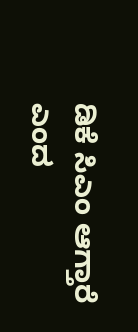ಡಿಕೆ ಸಿಎಂ ಆಗ್ತಾರೆ ಎಂದ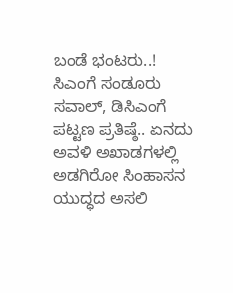ಬಂಡೆ ಭಂಟರು..! ಸಿಎಂಗೆ ಸಂಡೂರು ಸವಾಲ್, ಡಿಸಿಎಂಗೆ ಪಟ್ಟಣ ಪ್ರತಿಷ್ಠೆ.. ಏನದು ಅವಳಿ ಅಖಾಡಗಳಲ್ಲಿ ಅಡಗಿರೋ ಸಿಂಹಾಸನ ಯುದ್ಧದ ಅಸಲಿ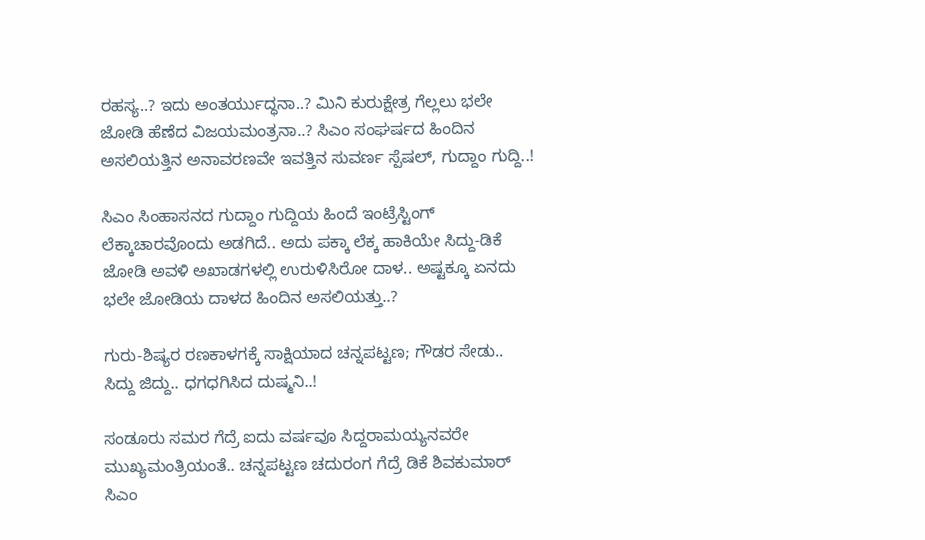ರಹಸ್ಯ..? ಇದು ಅಂತರ್ಯುದ್ಧನಾ..? ಮಿನಿ ಕುರುಕ್ಷೇತ್ರ ಗೆಲ್ಲಲು ಭಲೇ ಜೋಡಿ ಹೆಣೆದ ವಿಜಯಮಂತ್ರನಾ..? ಸಿಎಂ ಸಂಘರ್ಷದ ಹಿಂದಿನ ಅಸಲಿಯತ್ತಿನ ಅನಾವರಣವೇ ಇವತ್ತಿನ ಸುವರ್ಣ ಸ್ಪೆಷಲ್, ಗುದ್ದಾಂ ಗುದ್ದಿ..!

ಸಿಎಂ ಸಿಂಹಾಸನದ ಗುದ್ದಾಂ ಗುದ್ದಿಯ ಹಿಂದೆ ಇಂಟ್ರೆಸ್ಟಿಂಗ್ ಲೆಕ್ಕಾಚಾರವೊಂದು ಅಡಗಿದೆ.. ಅದು ಪಕ್ಕಾ ಲೆಕ್ಕ ಹಾಕಿಯೇ ಸಿದ್ದು-ಡಿಕೆ ಜೋಡಿ ಅವಳಿ ಅಖಾಡಗಳಲ್ಲಿ ಉರುಳಿಸಿರೋ ದಾಳ.. ಅಷ್ಟಕ್ಕೂ ಏನದು ಭಲೇ ಜೋಡಿಯ ದಾಳದ ಹಿಂದಿನ ಅಸಲಿಯತ್ತು..?

ಗುರು-ಶಿಷ್ಯರ ರಣಕಾಳಗಕ್ಕೆ ಸಾಕ್ಷಿಯಾದ ಚನ್ನಪಟ್ಟಣ; ಗೌಡರ ಸೇಡು.. ಸಿದ್ದು ಜಿದ್ದು.. ಧಗಧಗಿಸಿದ ದುಷ್ಮನಿ..!

ಸಂಡೂರು ಸಮರ ಗೆದ್ರೆ ಐದು ವರ್ಷವೂ ಸಿದ್ದರಾಮಯ್ಯನವರೇ ಮುಖ್ಯಮಂತ್ರಿಯಂತೆ.. ಚನ್ನಪಟ್ಟಣ ಚದುರಂಗ ಗೆದ್ರೆ ಡಿಕೆ ಶಿವಕುಮಾರ್ ಸಿಎಂ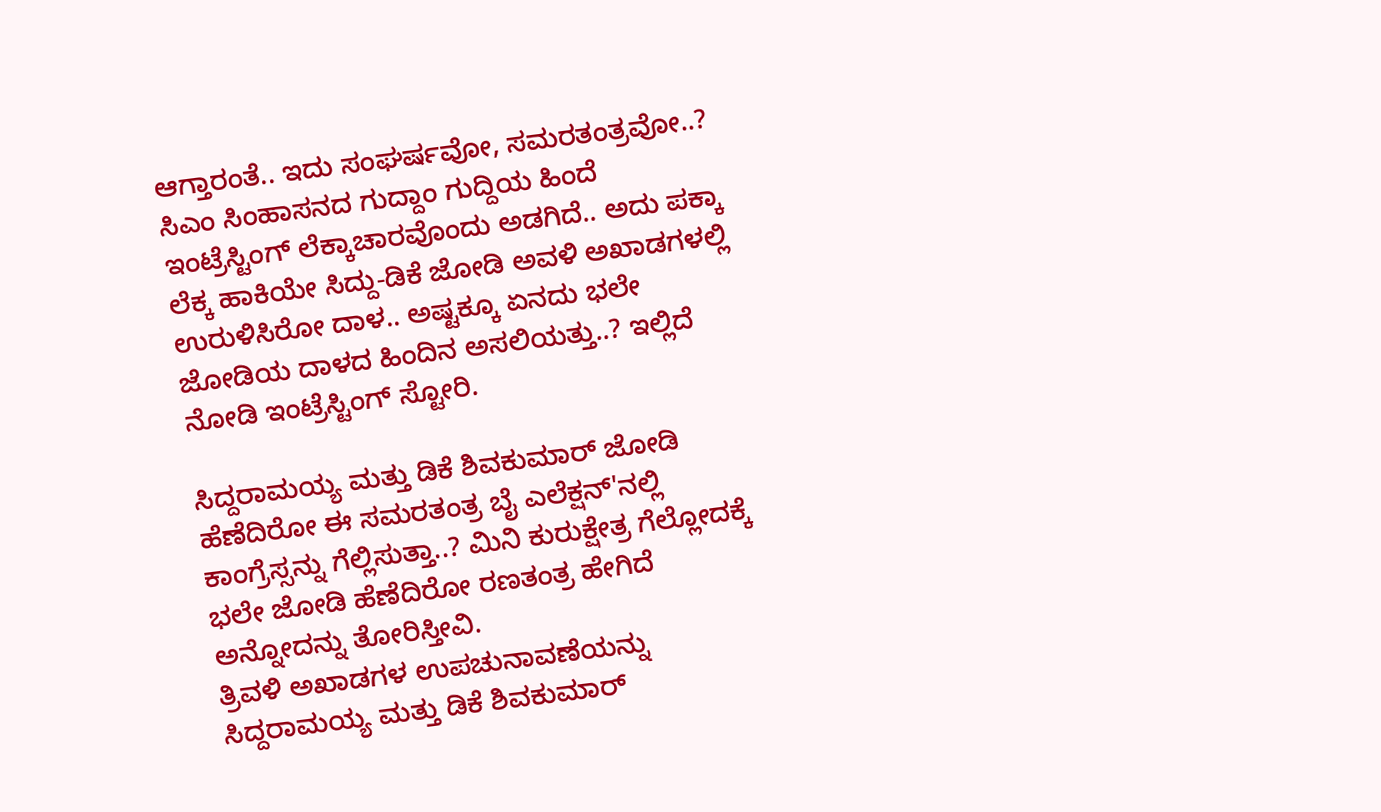ಆಗ್ತಾರಂತೆ.. ಇದು ಸಂಘರ್ಷವೋ, ಸಮರತಂತ್ರವೋ..? ಸಿಎಂ ಸಿಂಹಾಸನದ ಗುದ್ದಾಂ ಗುದ್ದಿಯ ಹಿಂದೆ ಇಂಟ್ರೆಸ್ಟಿಂಗ್ ಲೆಕ್ಕಾಚಾರವೊಂದು ಅಡಗಿದೆ.. ಅದು ಪಕ್ಕಾ ಲೆಕ್ಕ ಹಾಕಿಯೇ ಸಿದ್ದು-ಡಿಕೆ ಜೋಡಿ ಅವಳಿ ಅಖಾಡಗಳಲ್ಲಿ ಉರುಳಿಸಿರೋ ದಾಳ.. ಅಷ್ಟಕ್ಕೂ ಏನದು ಭಲೇ ಜೋಡಿಯ ದಾಳದ ಹಿಂದಿನ ಅಸಲಿಯತ್ತು..? ಇಲ್ಲಿದೆ ನೋಡಿ ಇಂಟ್ರೆಸ್ಟಿಂಗ್ ಸ್ಟೋರಿ.

ಸಿದ್ದರಾಮಯ್ಯ ಮತ್ತು ಡಿಕೆ ಶಿವಕುಮಾರ್ ಜೋಡಿ ಹೆಣೆದಿರೋ ಈ ಸಮರತಂತ್ರ ಬೈ ಎಲೆಕ್ಷನ್'ನಲ್ಲಿ ಕಾಂಗ್ರೆಸ್ಸನ್ನು ಗೆಲ್ಲಿಸುತ್ತಾ..? ಮಿನಿ ಕುರುಕ್ಷೇತ್ರ ಗೆಲ್ಲೋದಕ್ಕೆ ಭಲೇ ಜೋಡಿ ಹೆಣೆದಿರೋ ರಣತಂತ್ರ ಹೇಗಿದೆ ಅನ್ನೋದನ್ನು ತೋರಿಸ್ತೀವಿ.
ತ್ರಿವಳಿ ಅಖಾಡಗಳ ಉಪಚುನಾವಣೆಯನ್ನು ಸಿದ್ದರಾಮಯ್ಯ ಮತ್ತು ಡಿಕೆ ಶಿವಕುಮಾರ್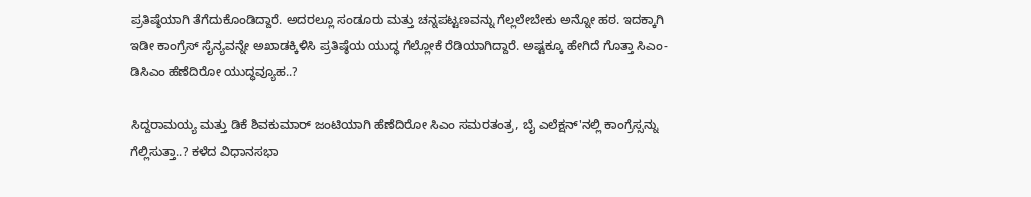ಪ್ರತಿಷ್ಠೆಯಾಗಿ ತೆಗೆದುಕೊಂಡಿದ್ದಾರೆ. ಅದರಲ್ಲೂ ಸಂಡೂರು ಮತ್ತು ಚನ್ನಪಟ್ಟಣವನ್ನು ಗೆಲ್ಲಲೇಬೇಕು ಅನ್ನೋ ಹಠ. ಇದಕ್ಕಾಗಿ ಇಡೀ ಕಾಂಗ್ರೆಸ್ ಸೈನ್ಯವನ್ನೇ ಅಖಾಡಕ್ಕಿಳಿಸಿ ಪ್ರತಿಷ್ಠೆಯ ಯುದ್ಧ ಗೆಲ್ಲೋಕೆ ರೆಡಿಯಾಗಿದ್ದಾರೆ. ಅಷ್ಟಕ್ಕೂ ಹೇಗಿದೆ ಗೊತ್ತಾ ಸಿಎಂ-ಡಿಸಿಎಂ ಹೆಣೆದಿರೋ ಯುದ್ಧವ್ಯೂಹ..?

ಸಿದ್ದರಾಮಯ್ಯ ಮತ್ತು ಡಿಕೆ ಶಿವಕುಮಾರ್ ಜಂಟಿಯಾಗಿ ಹೆಣೆದಿರೋ ಸಿಎಂ ಸಮರತಂತ್ರ, ಬೈ ಎಲೆಕ್ಷನ್'ನಲ್ಲಿ ಕಾಂಗ್ರೆಸ್ಸನ್ನು ಗೆಲ್ಲಿಸುತ್ತಾ..? ಕಳೆದ ವಿಧಾನಸಭಾ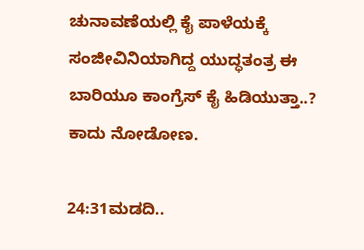ಚುನಾವಣೆಯಲ್ಲಿ ಕೈ ಪಾಳೆಯಕ್ಕೆ ಸಂಜೀವಿನಿಯಾಗಿದ್ದ ಯುದ್ಧತಂತ್ರ ಈ ಬಾರಿಯೂ ಕಾಂಗ್ರೆಸ್ ಕೈ ಹಿಡಿಯುತ್ತಾ..? ಕಾದು ನೋಡೋಣ.

24:31ಮಡದಿ..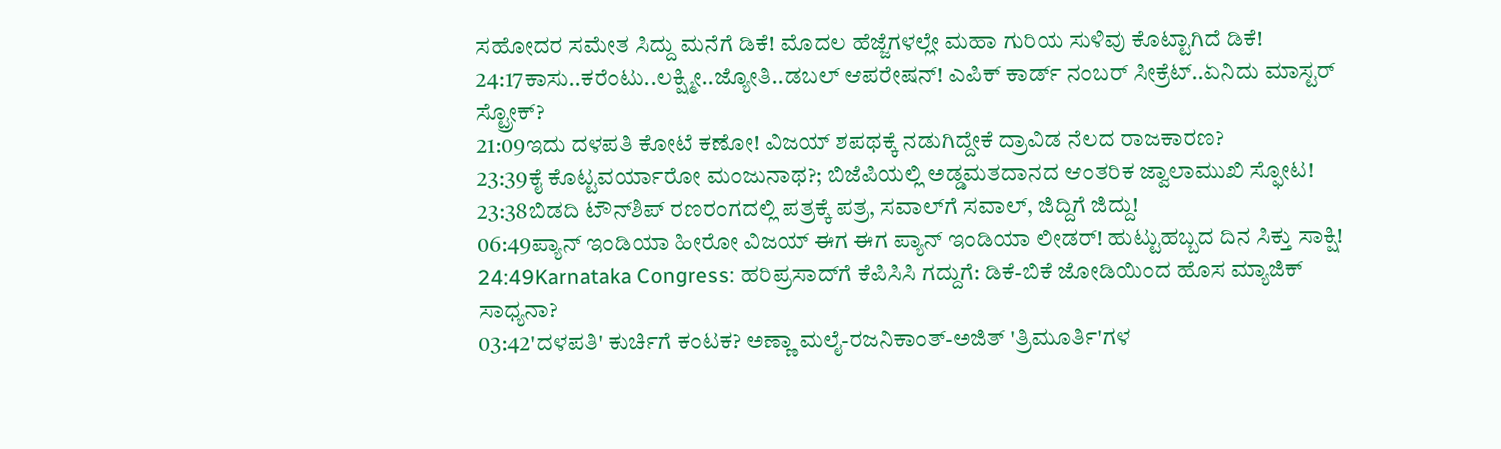ಸಹೋದರ ಸಮೇತ ಸಿದ್ದು ಮನೆಗೆ ಡಿಕೆ! ಮೊದಲ ಹೆಜ್ಜೆಗಳಲ್ಲೇ ಮಹಾ ಗುರಿಯ ಸುಳಿವು ಕೊಟ್ಟಾಗಿದೆ ಡಿಕೆ!
24:17ಕಾಸು..ಕರೆಂಟು..ಲಕ್ಷ್ಮೀ..ಜ್ಯೋತಿ..ಡಬಲ್ ಆಪರೇಷನ್! ಎಪಿಕ್ ಕಾರ್ಡ್ ನಂಬರ್ ಸೀಕ್ರೆಟ್..ಏನಿದು ಮಾಸ್ಟರ್ ಸ್ಟ್ರೋಕ್?
21:09ಇದು ದಳಪತಿ ಕೋಟೆ ಕಣೋ! ವಿಜಯ್ ಶಪಥಕ್ಕೆ ನಡುಗಿದ್ದೇಕೆ ದ್ರಾವಿಡ ನೆಲದ ರಾಜಕಾರಣ?
23:39ಕೈ ಕೊಟ್ಟವರ್ಯಾರೋ ಮಂಜುನಾಥ?; ಬಿಜೆಪಿಯಲ್ಲಿ ಅಡ್ಡಮತದಾನದ ಆಂತರಿಕ ಜ್ವಾಲಾಮುಖಿ ಸ್ಫೋಟ!
23:38ಬಿಡದಿ ಟೌನ್‌ಶಿಪ್ ರಣರಂಗದಲ್ಲಿ ಪತ್ರಕ್ಕೆ ಪತ್ರ, ಸವಾಲ್‌ಗೆ ಸವಾಲ್, ಜಿದ್ದಿಗೆ ಜಿದ್ದು!
06:49ಪ್ಯಾನ್ ಇಂಡಿಯಾ ಹೀರೋ ವಿಜಯ್ ಈಗ ಈಗ ಪ್ಯಾನ್ ಇಂಡಿಯಾ ಲೀಡರ್! ಹುಟ್ಟುಹಬ್ಬದ ದಿನ ಸಿಕ್ತು ಸಾಕ್ಷಿ!
24:49Karnataka Congress: ಹರಿಪ್ರಸಾದ್‌ಗೆ ಕೆಪಿಸಿಸಿ ಗದ್ದುಗೆ: ಡಿಕೆ-ಬಿಕೆ ಜೋಡಿಯಿಂದ ಹೊಸ ಮ್ಯಾಜಿಕ್ ಸಾಧ್ಯನಾ?
03:42'ದಳಪತಿ' ಕುರ್ಚಿಗೆ ಕಂಟಕ? ಅಣ್ಣಾ ಮಲೈ-ರಜನಿಕಾಂತ್-ಅಜಿತ್ 'ತ್ರಿಮೂರ್ತಿ'ಗಳ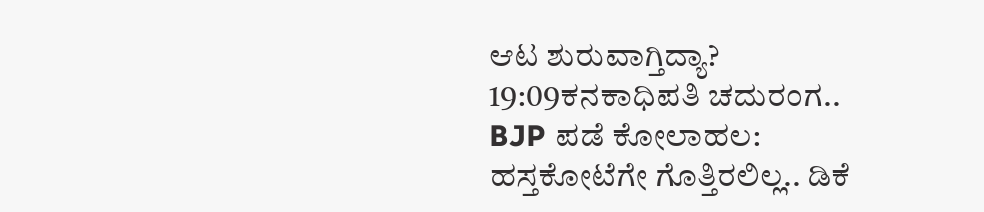ಆಟ ಶುರುವಾಗ್ತಿದ್ಯಾ?
19:09ಕನಕಾಧಿಪತಿ ಚದುರಂಗ.. BJP ಪಡೆ ಕೋಲಾಹಲ: ಹಸ್ತಕೋಟೆಗೇ ಗೊತ್ತಿರಲಿಲ್ಲ.. ಡಿಕೆ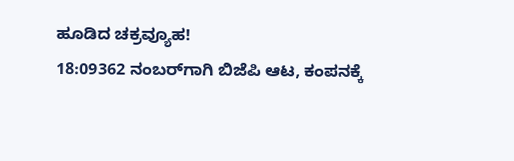ಹೂಡಿದ ಚಕ್ರವ್ಯೂಹ!
18:09362 ನಂಬರ್‌ಗಾಗಿ ಬಿಜೆಪಿ ಆಟ, ಕಂಪನಕ್ಕೆ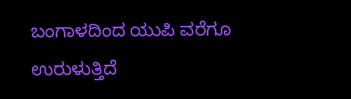ಬಂಗಾಳದಿಂದ ಯುಪಿ ವರೆಗೂ ಉರುಳುತ್ತಿದೆ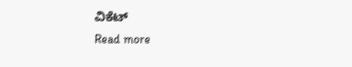ವಿಕೆಟ್
Read more